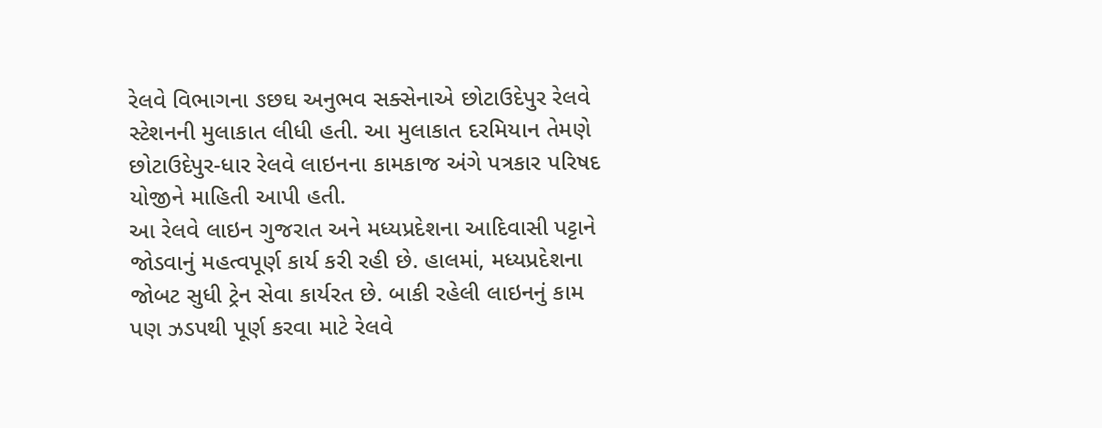રેલવે વિભાગના ઙછઘ અનુભવ સક્સેનાએ છોટાઉદેપુર રેલવે સ્ટેશનની મુલાકાત લીધી હતી. આ મુલાકાત દરમિયાન તેમણે છોટાઉદેપુર-ધાર રેલવે લાઇનના કામકાજ અંગે પત્રકાર પરિષદ યોજીને માહિતી આપી હતી.
આ રેલવે લાઇન ગુજરાત અને મધ્યપ્રદેશના આદિવાસી પટ્ટાને જોડવાનું મહત્વપૂર્ણ કાર્ય કરી રહી છે. હાલમાં, મધ્યપ્રદેશના જોબટ સુધી ટ્રેન સેવા કાર્યરત છે. બાકી રહેલી લાઇનનું કામ પણ ઝડપથી પૂર્ણ કરવા માટે રેલવે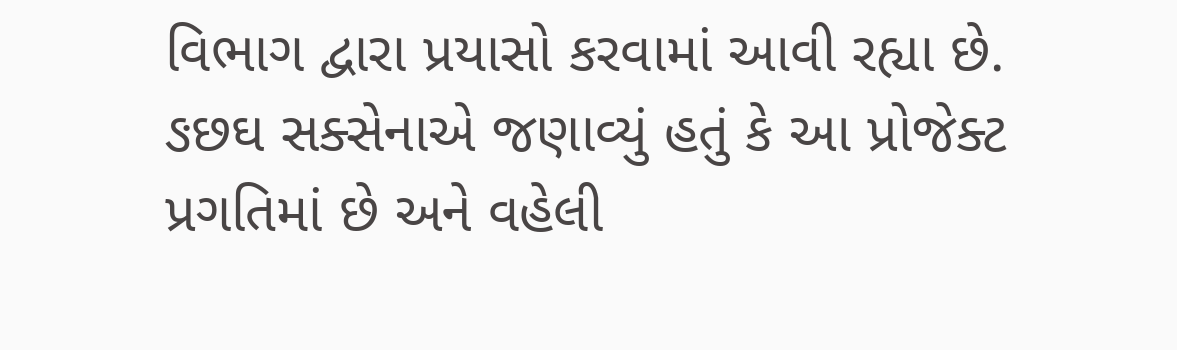વિભાગ દ્વારા પ્રયાસો કરવામાં આવી રહ્યા છે. ઙછઘ સક્સેનાએ જણાવ્યું હતું કે આ પ્રોજેક્ટ પ્રગતિમાં છે અને વહેલી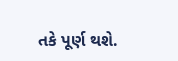તકે પૂર્ણ થશે.